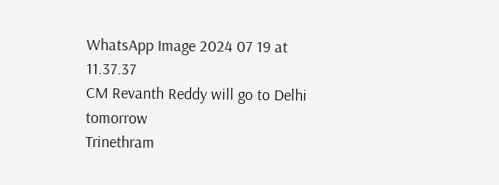WhatsApp Image 2024 07 19 at 11.37.37
CM Revanth Reddy will go to Delhi tomorrow
Trinethram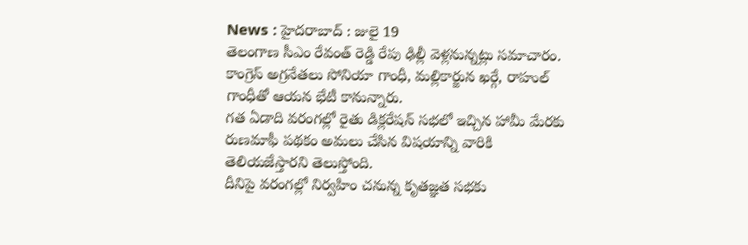News : హైదరాబాద్ : జులై 19
తెలంగాణ సీఎం రేవంత్ రెడ్డి రేపు ఢిల్లీ వెళ్లనున్నట్లు సమాచారం. కాంగ్రెస్ అగ్రనేతలు సోనియా గాంధీ, మల్లికార్జున ఖర్గే, రాహుల్ గాంధీతో ఆయన భేటీ కానున్నారు.
గత ఏడాది వరంగల్లో రైతు డిక్లరేషన్ సభలో ఇచ్చిన హామీ మేరకు రుణమాఫీ పథకం అమలు చేసిన విషయాన్ని వారికి తెలియజేస్తారని తెలుస్తోంది.
దీనిపై వరంగల్లో నిర్వహిం చనున్న కృతజ్ఞత సభకు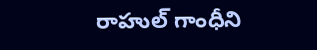రాహుల్ గాంధీని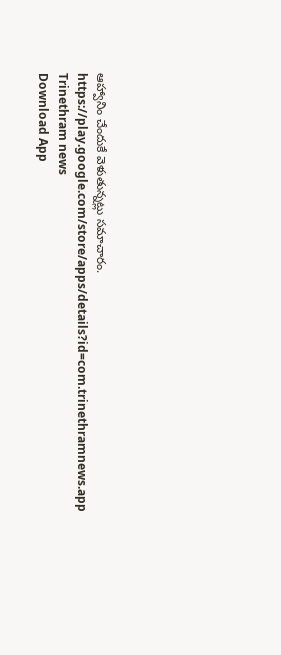ఆహ్వానిం చేందుకే వెళుతున్నట్లు సమాచారం.
https://play.google.com/store/apps/details?id=com.trinethramnews.app
Trinethram news
Download App